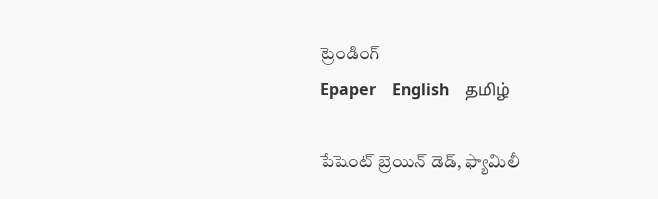ట్రెండింగ్
Epaper    English    தமிழ்

పేషెంట్ బ్రెయిన్ డెడ్, ఫ్యామిలీ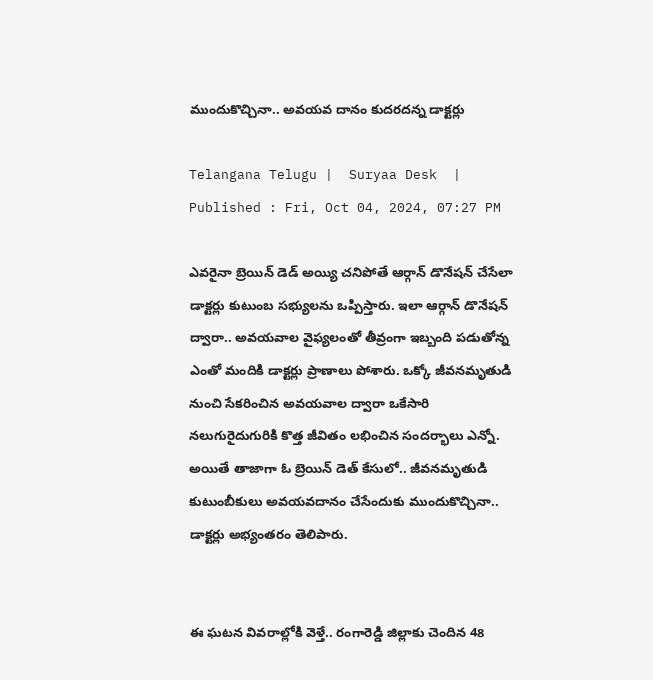ముందుకొచ్చినా.. అవయవ దానం కుదరదన్న డాక్టర్లు

Telangana Telugu |  Suryaa Desk  | Published : Fri, Oct 04, 2024, 07:27 PM

ఎవరైనా బ్రెయిన్ డెడ్ అయ్యి చనిపోతే ఆర్గాన్ డొనేషన్ చేసేలా డాక్టర్లు కుటుంబ సభ్యులను ఒప్పిస్తారు. ఇలా ఆర్గాన్ డొనేషన్ ద్వారా.. అవయవాల వైఫ్యలంతో తీవ్రంగా ఇబ్బంది పడుతోన్న ఎంతో మందికి డాక్టర్లు ప్రాణాలు పోశారు. ఒక్కో జీవనమృతుడి నుంచి సేకరించిన అవయవాల ద్వారా ఒకేసారి నలుగురైదుగురికి కొత్త జీవితం లభించిన సందర్భాలు ఎన్నో. అయితే తాజాగా ఓ బ్రెయిన్ డెత్ కేసులో.. జీవనమృతుడి కుటుంబీకులు అవయవదానం చేసేందుకు ముందుకొచ్చినా.. డాక్టర్లు అభ్యంతరం తెలిపారు.


ఈ ఘటన వివరాల్లోకి వెళ్తే.. రంగారెడ్డి జిల్లాకు చెందిన 48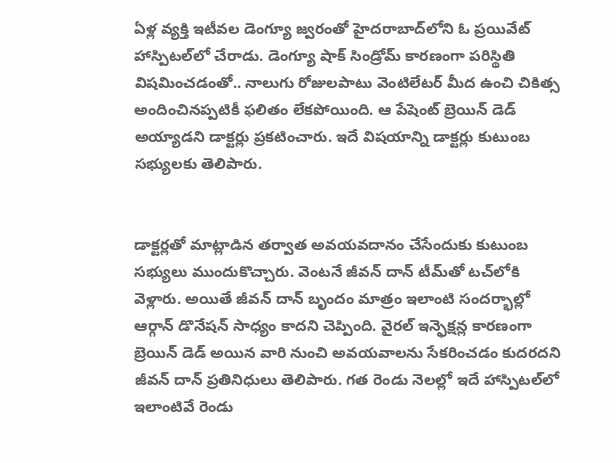ఏళ్ల వ్యక్తి ఇటీవల డెంగ్యూ జ్వరంతో హైదరాబాద్‌లోని ఓ ప్రయివేట్ హాస్పిటల్‌లో చేరాడు. డెంగ్యూ షాక్ సిండ్రోమ్ కారణంగా పరిస్థితి విషమించడంతో.. నాలుగు రోజులపాటు వెంటిలేటర్ మీద ఉంచి చికిత్స అందించినప్పటికీ ఫలితం లేకపోయింది. ఆ పేషెంట్ బ్రెయిన్ డెడ్ అయ్యాడని డాక్టర్లు ప్రకటించారు. ఇదే విషయాన్ని డాక్టర్లు కుటుంబ సభ్యులకు తెలిపారు.


డాక్టర్లతో మాట్లాడిన తర్వాత అవయవదానం చేసేందుకు కుటుంబ సభ్యులు ముందుకొచ్చారు. వెంటనే జీవన్ దాన్ టీమ్‌తో టచ్‌లోకి వెళ్లారు. అయితే జీవన్ దాన్ బృందం మాత్రం ఇలాంటి సందర్భాల్లో ఆర్గాన్ డొనేషన్ సాధ్యం కాదని చెప్పింది. వైరల్ ఇన్ఫెక్షన్ల కారణంగా బ్రెయిన్ డెడ్ అయిన వారి నుంచి అవయవాలను సేకరించడం కుదరదని జీవన్ దాన్ ప్రతినిధులు తెలిపారు. గత రెండు నెలల్లో ఇదే హాస్పిటల్‌లో ఇలాంటివే రెండు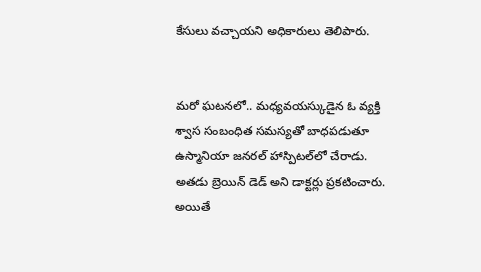కేసులు వచ్చాయని అధికారులు తెలిపారు.


మరో ఘటనలో.. మధ్యవయస్కుడైన ఓ వ్యక్తి శ్వాస సంబంధిత సమస్యతో బాధపడుతూ ఉస్మానియా జనరల్ హాస్పిటల్‌లో చేరాడు. అతడు బ్రెయిన్ డెడ్ అని డాక్టర్లు ప్రకటించారు. అయితే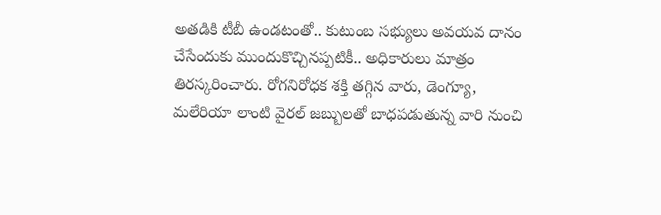అతడికి టీబీ ఉండటంతో.. కుటుంబ సభ్యులు అవయవ దానం చేసేందుకు ముందుకొచ్చినప్పటికీ.. అధికారులు మాత్రం తిరస్కరించారు. రోగనిరోధక శక్తి తగ్గిన వారు, డెంగ్యూ, మలేరియా లాంటి వైరల్ జబ్బులతో బాధపడుతున్న వారి నుంచి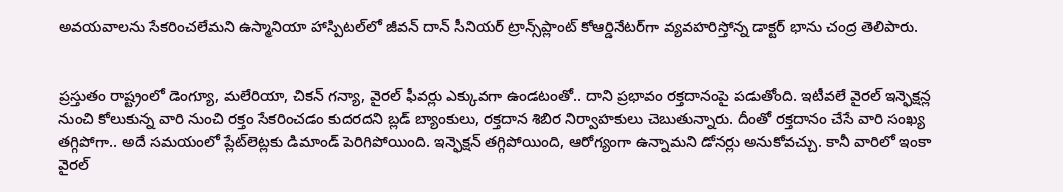అవయవాలను సేకరించలేమని ఉస్మానియా హాస్పిటల్‌లో జీవన్ దాన్ సీనియర్ ట్రాన్స్‌ప్లాంట్ కోఆర్డినేటర్‌గా వ్యవహరిస్తోన్న డాక్టర్ భాను చంద్ర తెలిపారు.


ప్రస్తుతం రాష్ట్రంలో డెంగ్యూ, మలేరియా, చికన్ గన్యా, వైరల్ ఫీవర్లు ఎక్కువగా ఉండటంతో.. దాని ప్రభావం రక్తదానంపై పడుతోంది. ఇటీవలే వైరల్ ఇన్ఫెక్షన్ల నుంచి కోలుకున్న వారి నుంచి రక్తం సేకరించడం కుదరదని బ్లడ్ బ్యాంకులు, రక్తదాన శిబిర నిర్వాహకులు చెబుతున్నారు. దీంతో రక్తదానం చేసే వారి సంఖ్య తగ్గిపోగా.. అదే సమయంలో ప్లేట్‌లెట్లకు డిమాండ్ పెరిగిపోయింది. ఇన్ఫెక్షన్ తగ్గిపోయింది, ఆరోగ్యంగా ఉన్నామని డోనర్లు అనుకోవచ్చు. కానీ వారిలో ఇంకా వైరల్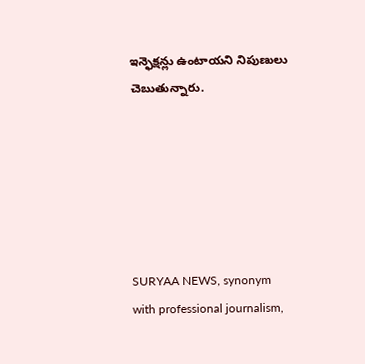ఇన్ఫెక్షన్లు ఉంటాయని నిపుణులు చెబుతున్నారు.






SURYAA NEWS, synonym with professional journalism,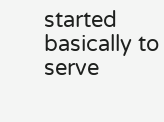started basically to serve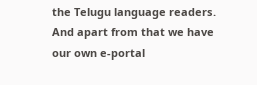the Telugu language readers. And apart from that we have our own e-portal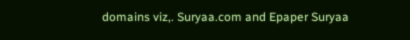domains viz,. Suryaa.com and Epaper Suryaa